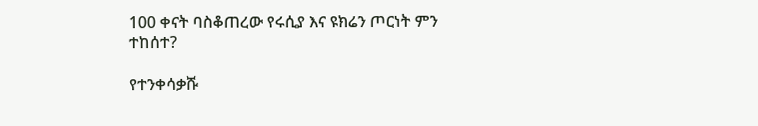100 ቀናት ባስቆጠረው የሩሲያ እና ዩክሬን ጦርነት ምን ተከሰተ?

የተንቀሳቃሹ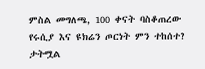ምስል መግለጫ, 100 ቀናት ባስቆጠረው የሩሲያ እና ዩክሬን ጦርነት ምን ተከሰተ?
ታትሟል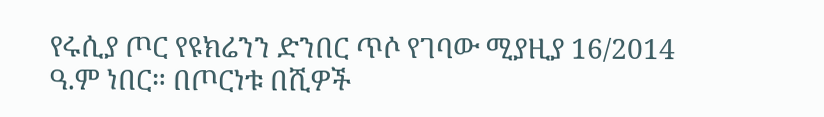የሩሲያ ጦር የዩክሬንን ድንበር ጥሶ የገባው ሚያዚያ 16/2014 ዓ.ም ነበር። በጦርነቱ በሺዎች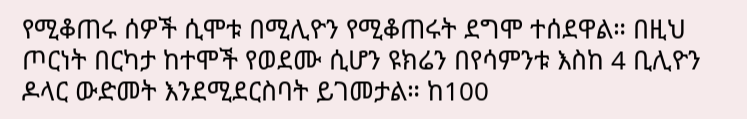የሚቆጠሩ ሰዎች ሲሞቱ በሚሊዮን የሚቆጠሩት ደግሞ ተሰደዋል። በዚህ ጦርነት በርካታ ከተሞች የወደሙ ሲሆን ዩክሬን በየሳምንቱ እስከ 4 ቢሊዮን ዶላር ውድመት እንደሚደርስባት ይገመታል። ከ100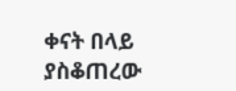ቀናት በላይ ያስቆጠረው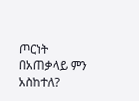ጦርነት በአጠቃላይ ምን አስከተለ?